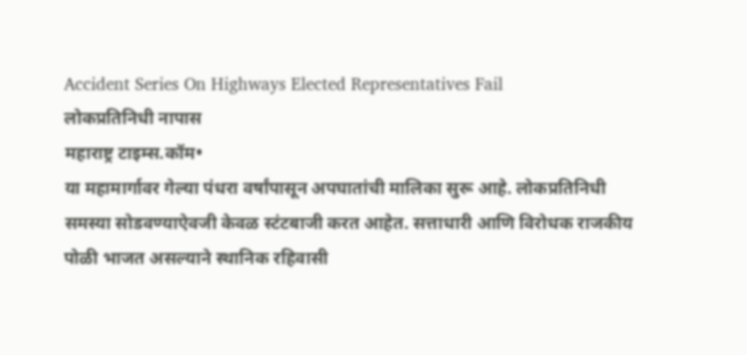Accident Series On Highways Elected Representatives Fail
लोकप्रतिनिधी नापास
महाराष्ट्र टाइम्स.कॉम•
या महामार्गावर गेल्या पंधरा वर्षांपासून अपघातांची मालिका सुरू आहे. लोकप्रतिनिधी समस्या सोडवण्याऐवजी केवळ स्टंटबाजी करत आहेत. सत्ताधारी आणि विरोधक राजकीय पोळी भाजत असल्याने स्थानिक रहिवासी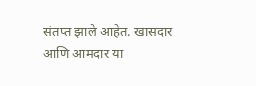संतप्त झाले आहेत. खासदार आणि आमदार या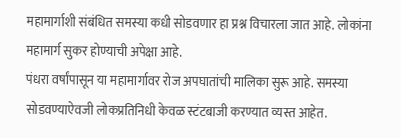महामार्गाशी संबंधित समस्या कधी सोडवणार हा प्रश्न विचारला जात आहे. लोकांना महामार्ग सुकर होण्याची अपेक्षा आहे.
पंधरा वर्षांपासून या महामार्गावर रोज अपघातांची मालिका सुरू आहे. समस्या सोडवण्याऐवजी लोकप्रतिनिधी केवळ स्टंटबाजी करण्यात व्यस्त आहेत.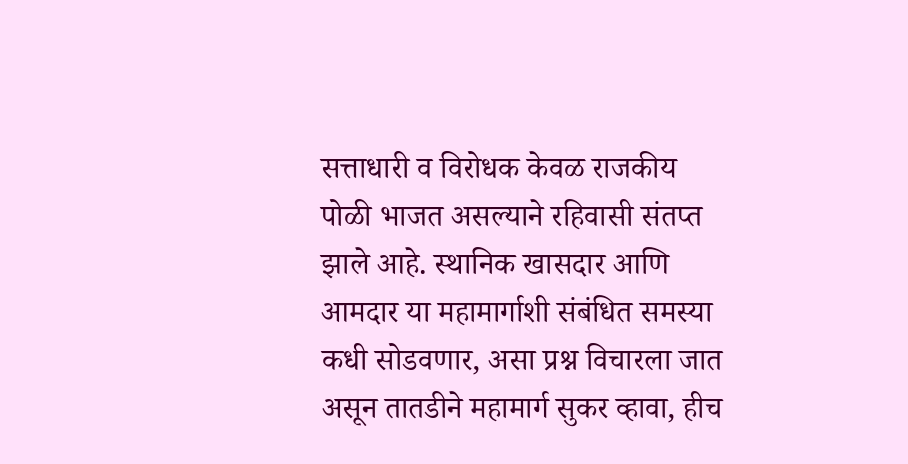सत्ताधारी व विरोधक केवळ राजकीय पोळी भाजत असल्याने रहिवासी संतप्त झाले आहे. स्थानिक खासदार आणि आमदार या महामार्गाशी संबंधित समस्या कधी सोडवणार, असा प्रश्न विचारला जात असून तातडीने महामार्ग सुकर व्हावा, हीच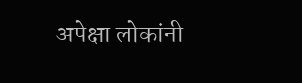अपेक्षा लोकांनी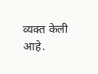व्यक्त केली आहे.